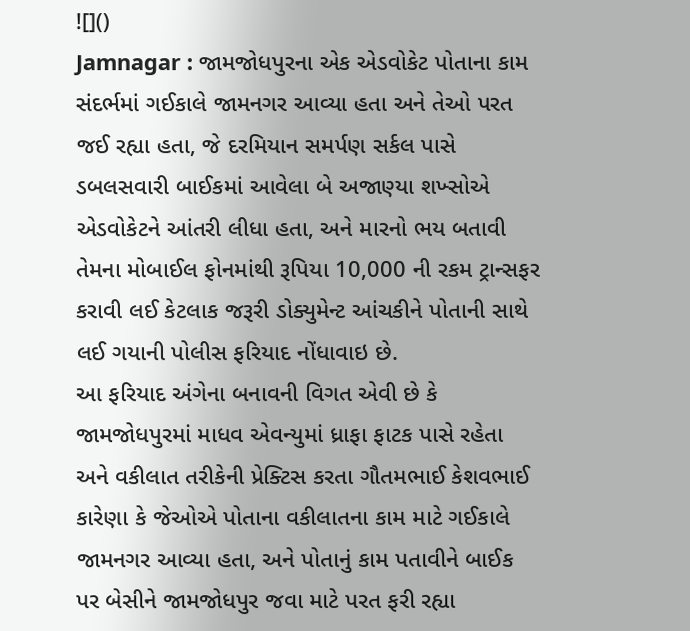![]()
Jamnagar : જામજોધપુરના એક એડવોકેટ પોતાના કામ સંદર્ભમાં ગઈકાલે જામનગર આવ્યા હતા અને તેઓ પરત જઈ રહ્યા હતા, જે દરમિયાન સમર્પણ સર્કલ પાસે ડબલસવારી બાઈકમાં આવેલા બે અજાણ્યા શખ્સોએ એડવોકેટને આંતરી લીધા હતા, અને મારનો ભય બતાવી તેમના મોબાઈલ ફોનમાંથી રૂપિયા 10,000 ની રકમ ટ્રાન્સફર કરાવી લઈ કેટલાક જરૂરી ડોક્યુમેન્ટ આંચકીને પોતાની સાથે લઈ ગયાની પોલીસ ફરિયાદ નોંધાવાઇ છે.
આ ફરિયાદ અંગેના બનાવની વિગત એવી છે કે જામજોધપુરમાં માધવ એવન્યુમાં ધ્રાફા ફાટક પાસે રહેતા અને વકીલાત તરીકેની પ્રેક્ટિસ કરતા ગૌતમભાઈ કેશવભાઈ કારેણા કે જેઓએ પોતાના વકીલાતના કામ માટે ગઈકાલે જામનગર આવ્યા હતા, અને પોતાનું કામ પતાવીને બાઈક પર બેસીને જામજોધપુર જવા માટે પરત ફરી રહ્યા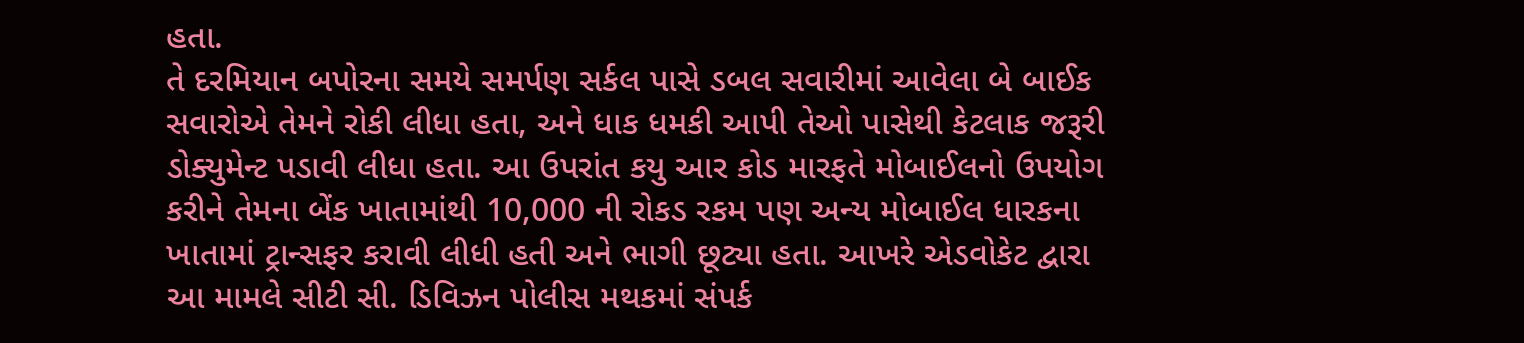હતા.
તે દરમિયાન બપોરના સમયે સમર્પણ સર્કલ પાસે ડબલ સવારીમાં આવેલા બે બાઈક સવારોએ તેમને રોકી લીધા હતા, અને ધાક ધમકી આપી તેઓ પાસેથી કેટલાક જરૂરી ડોક્યુમેન્ટ પડાવી લીધા હતા. આ ઉપરાંત કયુ આર કોડ મારફતે મોબાઈલનો ઉપયોગ કરીને તેમના બેંક ખાતામાંથી 10,000 ની રોકડ રકમ પણ અન્ય મોબાઈલ ધારકના ખાતામાં ટ્રાન્સફર કરાવી લીધી હતી અને ભાગી છૂટ્યા હતા. આખરે એડવોકેટ દ્વારા આ મામલે સીટી સી. ડિવિઝન પોલીસ મથકમાં સંપર્ક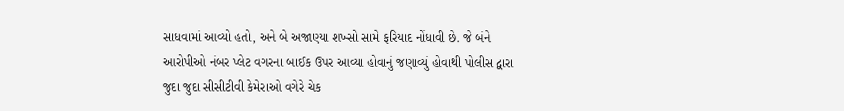સાધવામાં આવ્યો હતો, અને બે અજાણ્યા શખ્સો સામે ફરિયાદ નોંધાવી છે. જે બંને આરોપીઓ નંબર પ્લેટ વગરના બાઈક ઉપર આવ્યા હોવાનું જણાવ્યું હોવાથી પોલીસ દ્વારા જુદા જુદા સીસીટીવી કેમેરાઓ વગેરે ચેક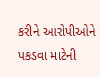કરીને આરોપીઓને પકડવા માટેની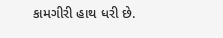કામગીરી હાથ ધરી છે.